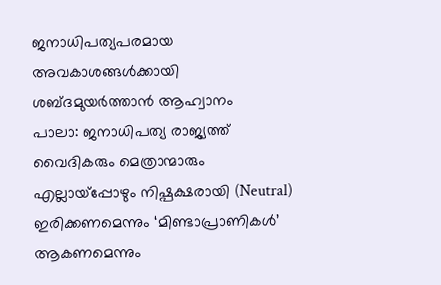ജനാധിപത്യപരമായ അവകാശങ്ങൾക്കായി ശബ്ദമുയർത്താൻ ആഹ്വാനം
പാലാ: ജനാധിപത്യ രാജ്യത്ത് വൈദികരും മെത്രാന്മാരും എല്ലായ്പ്പോഴും നിഷ്പക്ഷരായി (Neutral) ഇരിക്കണമെന്നും ‘മിണ്ടാപ്രാണികൾ’ ആകണമെന്നും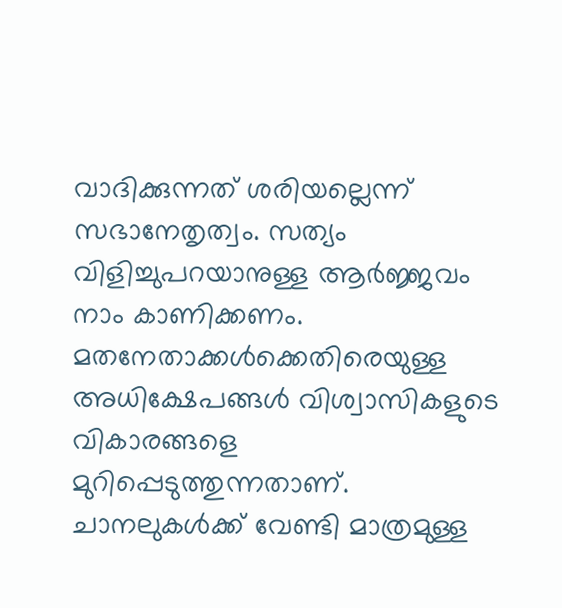വാദിക്കുന്നത് ശരിയല്ലെന്ന് സഭാനേതൃത്വം. സത്യം വിളിച്ചുപറയാനുള്ള ആർജ്ജവം നാം കാണിക്കണം.
മതനേതാക്കൾക്കെതിരെയുള്ള അധിക്ഷേപങ്ങൾ വിശ്വാസികളുടെ വികാരങ്ങളെ മുറിപ്പെടുത്തുന്നതാണ്. ചാനലുകൾക്ക് വേണ്ടി മാത്രമുള്ള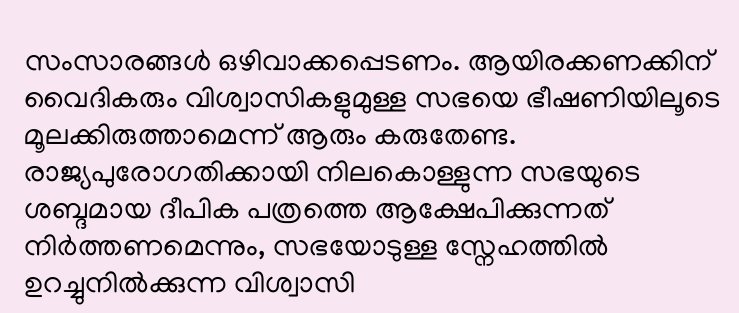സംസാരങ്ങൾ ഒഴിവാക്കപ്പെടണം. ആയിരക്കണക്കിന് വൈദികരും വിശ്വാസികളുമുള്ള സഭയെ ഭീഷണിയിലൂടെ മൂലക്കിരുത്താമെന്ന് ആരും കരുതേണ്ട. രാജ്യപുരോഗതിക്കായി നിലകൊള്ളുന്ന സഭയുടെ ശബ്ദമായ ദീപിക പത്രത്തെ ആക്ഷേപിക്കുന്നത് നിർത്തണമെന്നും, സഭയോടുള്ള സ്നേഹത്തിൽ ഉറച്ചുനിൽക്കുന്ന വിശ്വാസി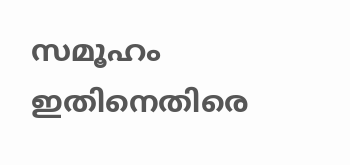സമൂഹം ഇതിനെതിരെ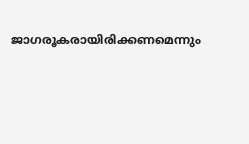ജാഗരൂകരായിരിക്കണമെന്നും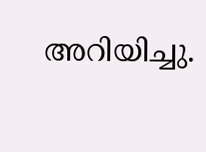അറിയിച്ചു.